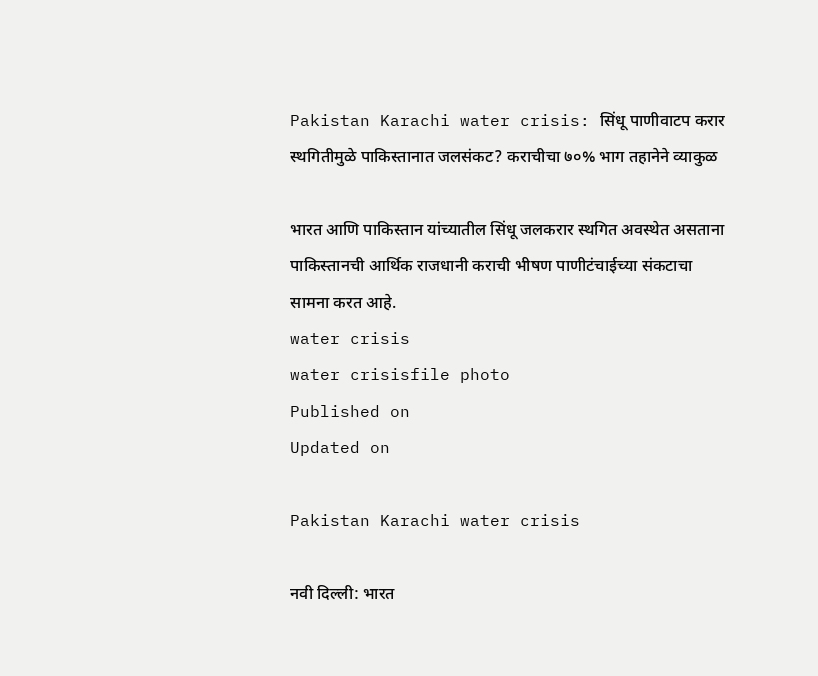Pakistan Karachi water crisis: सिंधू पाणीवाटप करार स्थगितीमुळे पाकिस्तानात जलसंकट? कराचीचा ७०% भाग तहानेने व्याकुळ

भारत आणि पाकिस्तान यांच्यातील सिंधू जलकरार स्थगित अवस्थेत असताना पाकिस्तानची आर्थिक राजधानी कराची भीषण पाणीटंचाईच्या संकटाचा सामना करत आहे.
water crisis
water crisisfile photo
Published on
Updated on

Pakistan Karachi water crisis

नवी दिल्ली: भारत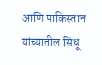आणि पाकिस्तान यांच्यातील सिंधू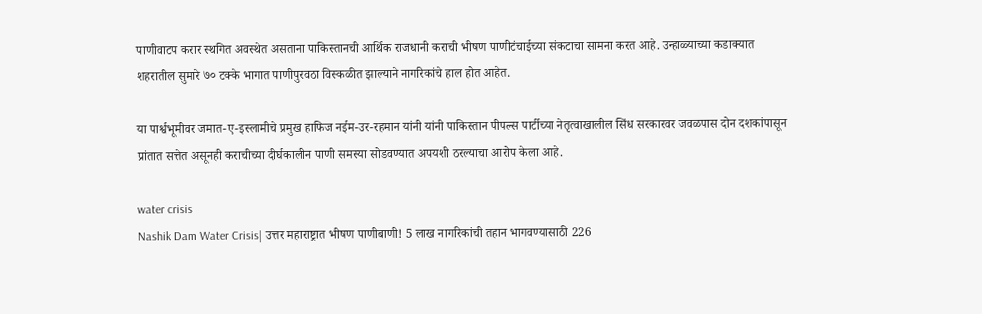पाणीवाटप करार स्थगित अवस्थेत असताना पाकिस्तानची आर्थिक राजधानी कराची भीषण पाणीटंचाईच्या संकटाचा सामना करत आहे. उन्हाळ्याच्या कडाक्यात शहरातील सुमारे ७० टक्के भागात पाणीपुरवठा विस्कळीत झाल्याने नागरिकांचे हाल होत आहेत.

या पार्श्वभूमीवर जमात-ए-इस्लामीचे प्रमुख हाफिज नईम-उर-रहमान यांनी यांनी पाकिस्तान पीपल्स पार्टीच्या नेतृत्वाखालील सिंध सरकारवर जवळपास दोन दशकांपासून प्रांतात सत्तेत असूनही कराचीच्या दीर्घकालीन पाणी समस्या सोडवण्यात अपयशी ठरल्याचा आरोप केला आहे.

water crisis
Nashik Dam Water Crisis| उत्तर महाराष्ट्रात भीषण पाणीबाणी! 5 लाख नागरिकांची तहान भागवण्यासाठी 226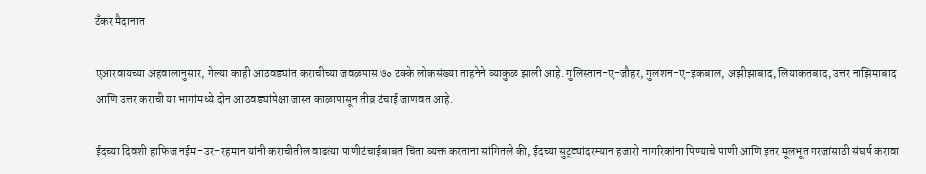टँकर मैदानात

एआरवायच्या अहवालानुसार, गेल्या काही आठवड्यांत कराचीच्या जवळपास ७० टक्के लोकसंख्या ताहनेने व्याकुळ झाली आहे. गुलिस्तान-ए-जौहर, गुलशन-ए-इकबाल, अझीझाबाद, लियाकतबाद, उत्तर नाझिमाबाद आणि उत्तर कराची या भागांमध्ये दोन आठवड्यांपेक्षा जास्त काळापासून तीव्र टंचाई जाणवत आहे.

ईदच्या दिवशी हाफिज नईम-उर-रहमान यांनी कराचीतील वाढत्या पाणीटंचाईबाबत चिंता व्यक्त करताना सांगितले की, ईदच्या सुट्ट्यांदरम्यान हजारो नागरिकांना पिण्याचे पाणी आणि इतर मूलभूत गरजांसाठी संघर्ष करावा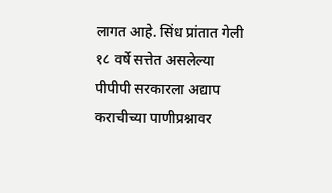लागत आहे. सिंध प्रांतात गेली १८ वर्षे सत्तेत असलेल्या पीपीपी सरकारला अद्याप कराचीच्या पाणीप्रश्नावर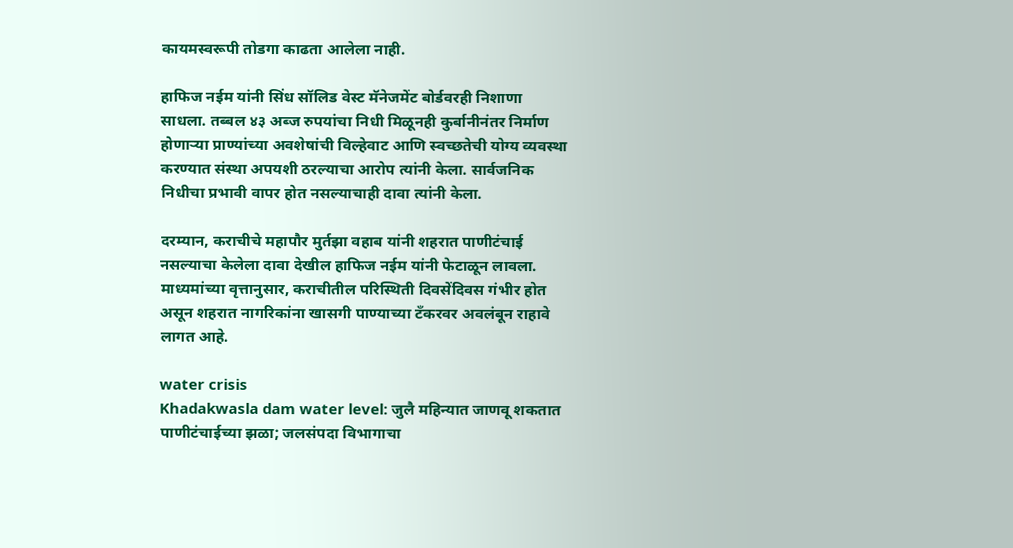कायमस्वरूपी तोडगा काढता आलेला नाही.

हाफिज नईम यांनी सिंध सॉलिड वेस्ट मॅनेजमेंट बोर्डवरही निशाणा साधला. तब्बल ४३ अब्ज रुपयांचा निधी मिळूनही कुर्बानीनंतर निर्माण होणाऱ्या प्राण्यांच्या अवशेषांची विल्हेवाट आणि स्वच्छतेची योग्य व्यवस्था करण्यात संस्था अपयशी ठरल्याचा आरोप त्यांनी केला. सार्वजनिक निधीचा प्रभावी वापर होत नसल्याचाही दावा त्यांनी केला.

दरम्यान, कराचीचे महापौर मुर्तझा वहाब यांनी शहरात पाणीटंचाई नसल्याचा केलेला दावा देखील हाफिज नईम यांनी फेटाळून लावला. माध्यमांच्या वृत्तानुसार, कराचीतील परिस्थिती दिवसेंदिवस गंभीर होत असून शहरात नागरिकांना खासगी पाण्याच्या टँकरवर अवलंबून राहावे लागत आहे.

water crisis
Khadakwasla dam water level: जुलै महिन्यात जाणवू शकतात पाणीटंचाईच्या झळा; जलसंपदा विभागाचा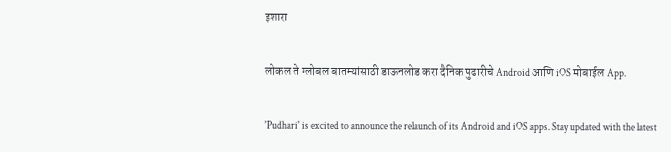इशारा

लोकल ते ग्लोबल बातम्यांसाठी डाऊनलोड करा दैनिक पुढारीचे Android आणि iOS मोबाईल App.

'Pudhari' is excited to announce the relaunch of its Android and iOS apps. Stay updated with the latest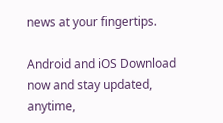news at your fingertips.

Android and iOS Download now and stay updated, anytime,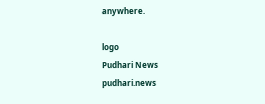anywhere.

logo
Pudhari News
pudhari.news